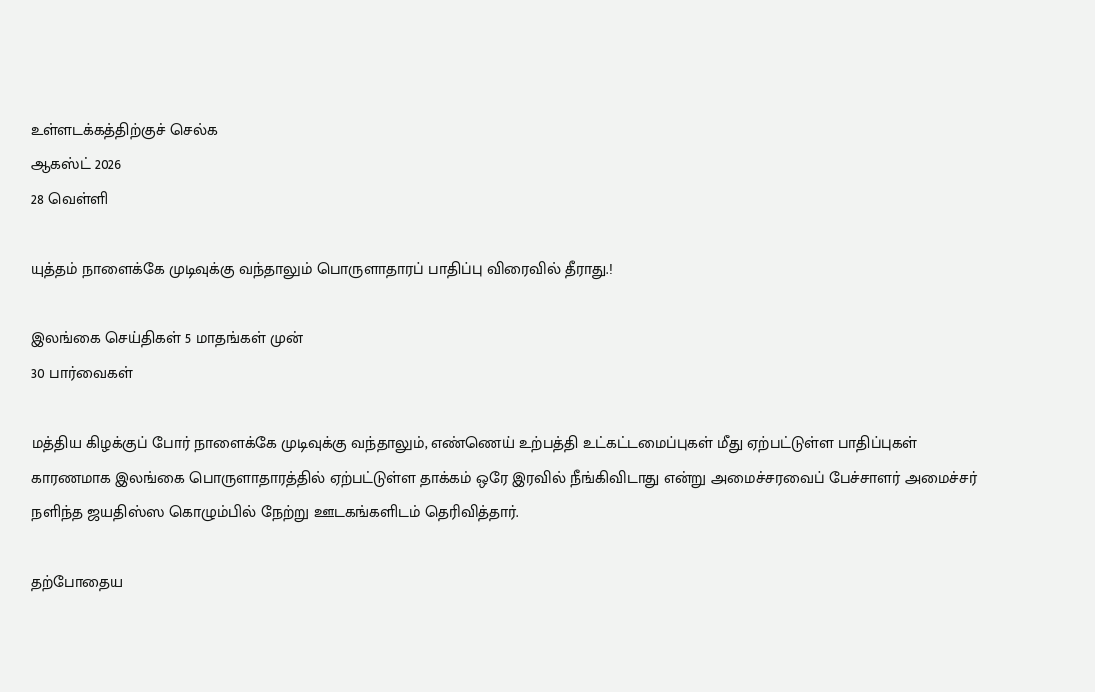உள்ளடக்கத்திற்குச் செல்க
ஆகஸ்ட் 2026
28 வெள்ளி

யுத்தம் நாளைக்கே முடிவுக்கு வந்தாலும் பொருளாதாரப் பாதிப்பு விரைவில் தீராது.!

இலங்கை செய்திகள் 5 மாதங்கள் முன்
30 பார்வைகள்

மத்திய கிழக்குப் போர் நாளைக்கே முடிவுக்கு வந்தாலும், எண்ணெய் உற்பத்தி உட்கட்டமைப்புகள் மீது ஏற்பட்டுள்ள பாதிப்புகள் காரணமாக இலங்கை பொருளாதாரத்தில் ஏற்பட்டுள்ள தாக்கம் ஒரே இரவில் நீங்கிவிடாது என்று அமைச்சரவைப் பேச்சாளர் அமைச்சர் நளிந்த ஜயதிஸ்ஸ கொழும்பில் நேற்று ஊடகங்களிடம் தெரிவித்தார்.

தற்போதைய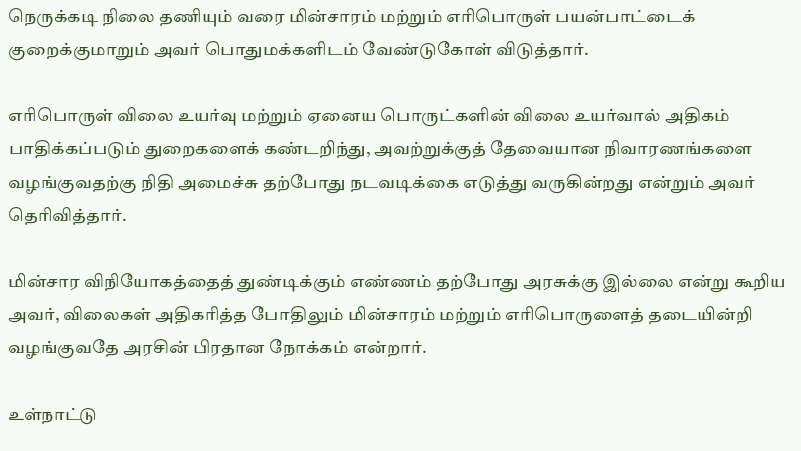நெருக்கடி நிலை தணியும் வரை மின்சாரம் மற்றும் எரிபொருள் பயன்பாட்டைக் குறைக்குமாறும் அவர் பொதுமக்களிடம் வேண்டுகோள் விடுத்தார்.

எரிபொருள் விலை உயர்வு மற்றும் ஏனைய பொருட்களின் விலை உயர்வால் அதிகம் பாதிக்கப்படும் துறைகளைக் கண்டறிந்து, அவற்றுக்குத் தேவையான நிவாரணங்களை வழங்குவதற்கு நிதி அமைச்சு தற்போது நடவடிக்கை எடுத்து வருகின்றது என்றும் அவர் தெரிவித்தார்.

மின்சார விநியோகத்தைத் துண்டிக்கும் எண்ணம் தற்போது அரசுக்கு இல்லை என்று கூறிய அவர், விலைகள் அதிகரித்த போதிலும் மின்சாரம் மற்றும் எரிபொருளைத் தடையின்றி வழங்குவதே அரசின் பிரதான நோக்கம் என்றார்.

உள்நாட்டு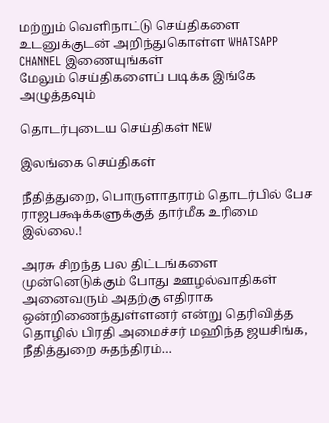மற்றும் வெளிநாட்டு செய்திகளை உடனுக்குடன் அறிந்துகொள்ள WHATSAPP CHANNEL இணையுங்கள்
மேலும் செய்திகளைப் படிக்க இங்கே அழுத்தவும்

தொடர்புடைய செய்திகள் NEW

இலங்கை செய்திகள்

நீதித்துறை, பொருளாதாரம் தொடர்பில் பேச ராஜபக்ஷக்களுக்குத் தார்மீக உரிமை இல்லை.!

அரசு சிறந்த பல திட்டங்களை முன்னெடுக்கும் போது ஊழல்வாதிகள் அனைவரும் அதற்கு எதிராக ஒன்றிணைந்துள்ளனர் என்று தெரிவித்த தொழில் பிரதி அமைச்சர் மஹிந்த ஜயசிங்க, நீதித்துறை சுதந்திரம்…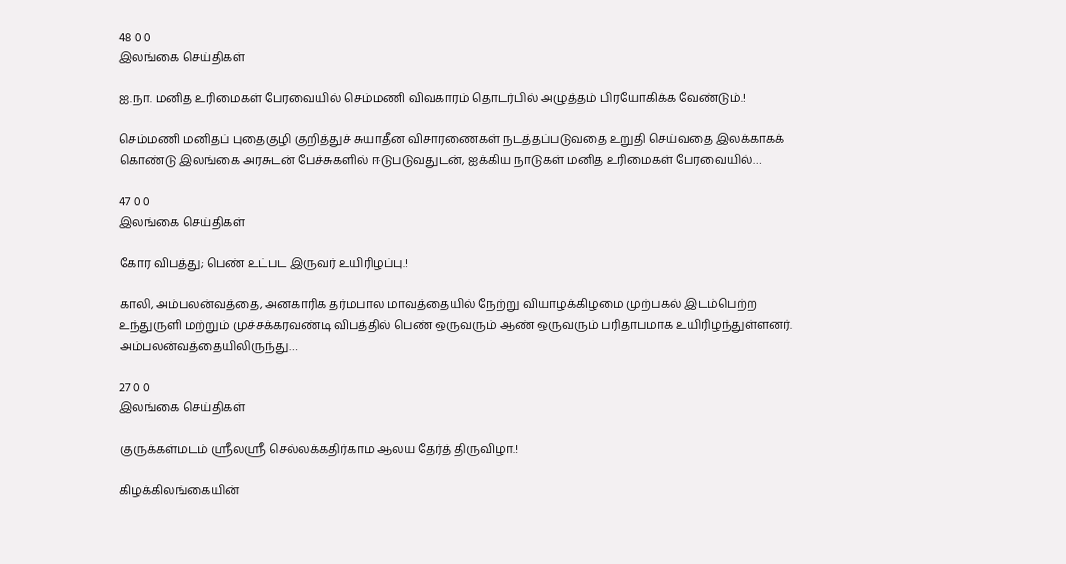48 0 0
இலங்கை செய்திகள்

ஐ.நா. மனித உரிமைகள் பேரவையில் செம்மணி விவகாரம் தொடர்பில் அழுத்தம் பிரயோகிக்க வேண்டும்.!

செம்மணி மனிதப் புதைகுழி குறித்துச் சுயாதீன விசாரணைகள் நடத்தப்படுவதை உறுதி செய்வதை இலக்காகக் கொண்டு இலங்கை அரசுடன் பேச்சுகளில் ஈடுபடுவதுடன், ஐக்கிய நாடுகள் மனித உரிமைகள் பேரவையில்…

47 0 0
இலங்கை செய்திகள்

கோர விபத்து; பெண் உட்பட இருவர் உயிரிழப்பு.!

காலி, அம்பலன்வத்தை, அனகாரிக தர்மபால மாவத்தையில் நேற்று வியாழக்கிழமை முற்பகல் இடம்பெற்ற உந்துருளி மற்றும் முச்சக்கரவண்டி விபத்தில் பெண் ஒருவரும் ஆண் ஒருவரும் பரிதாபமாக உயிரிழந்துள்ளனர். அம்பலன்வத்தையிலிருந்து…

27 0 0
இலங்கை செய்திகள்

குருக்கள்மடம் ஸ்ரீலஸ்ரீ செல்லக்கதிர்காம ஆலய தேர்த் திருவிழா.!

கிழக்கிலங்கையின்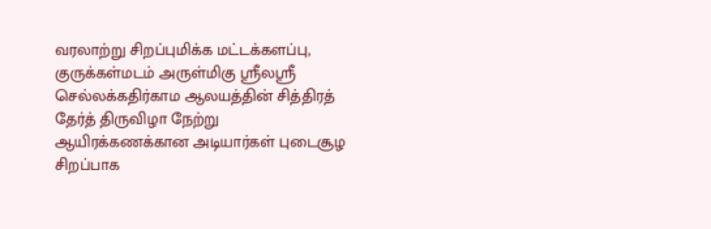வரலாற்று சிறப்புமிக்க மட்டக்களப்பு, குருக்கள்மடம் அருள்மிகு ஸ்ரீலஸ்ரீ செல்லக்கதிர்காம ஆலயத்தின் சித்திரத் தேர்த் திருவிழா நேற்று ஆயிரக்கணக்கான அடியார்கள் புடைசூழ சிறப்பாக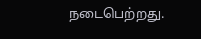நடைபெற்றது.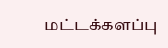மட்டக்களப்பு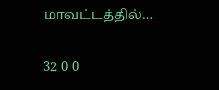மாவட்டத்தில்…

32 0 0